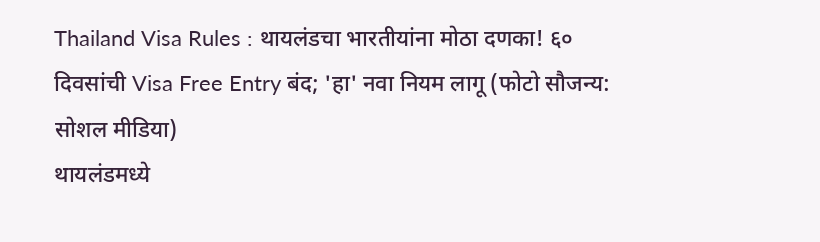Thailand Visa Rules : थायलंडचा भारतीयांना मोठा दणका! ६० दिवसांची Visa Free Entry बंद; 'हा' नवा नियम लागू (फोटो सौजन्य: सोशल मीडिया)
थायलंडमध्ये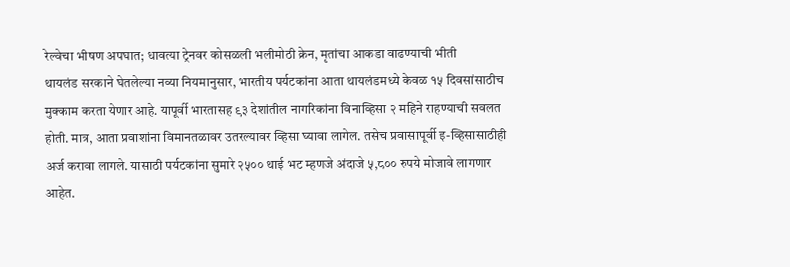रेल्वेचा भीषण अपघात; धावत्या ट्रेनवर कोसळली भलीमोठी क्रेन, मृतांचा आकडा वाढण्याची भीती
थायलंड सरकाने घेतलेल्या नव्या नियमानुसार, भारतीय पर्यटकांना आता थायलंडमध्ये केवळ १५ दिवसांसाठीच मुक्काम करता येणार आहे. यापूर्वी भारतासह ९३ देशांतील नागरिकांना विनाव्हिसा २ महिने राहण्याची सवलत होती. मात्र, आता प्रवाशांना विमानतळावर उतरल्यावर व्हिसा घ्यावा लागेल. तसेच प्रवासापूर्वी इ-व्हिसासाठीही अर्ज करावा लागले. यासाठी पर्यटकांना सुमारे २५०० थाई भट म्हणजे अंदाजे ५,८०० रुपये मोजावे लागणार आहेत.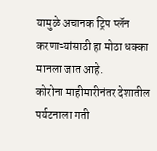यामुळे अचानक ट्रिप प्लॅन करणाऱ्यांसाठी हा मोठा धक्का मानला जात आहे.
कोरोना माहीमारीनंतर देशातील पर्यटनाला गती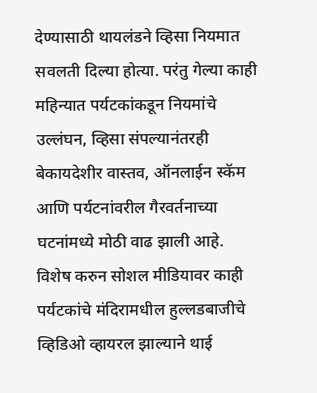देण्यासाठी थायलंडने व्हिसा नियमात सवलती दिल्या होत्या. परंतु गेल्या काही महिन्यात पर्यटकांकडून नियमांचे उल्लंघन, व्हिसा संपल्यानंतरही बेकायदेशीर वास्तव, ऑनलाईन स्कॅम आणि पर्यटनांवरील गैरवर्तनाच्या घटनांमध्ये मोठी वाढ झाली आहे.
विशेष करुन सोशल मीडियावर काही पर्यटकांचे मंदिरामधील हुल्लडबाजीचे व्हिडिओ व्हायरल झाल्याने थाई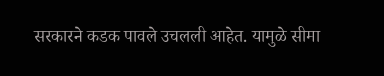सरकारने कडक पावले उचलली आहेत. यामुळे सीमा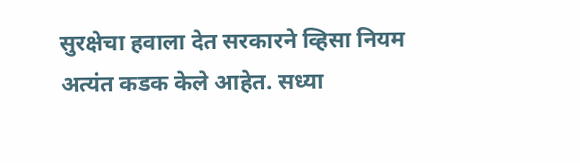सुरक्षेचा हवाला देत सरकारने व्हिसा नियम अत्यंत कडक केले आहेत. सध्या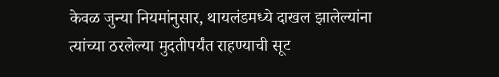केवळ जुन्या नियमांनुसार, थायलंडमध्ये दाखल झालेल्यांना त्यांच्या ठरलेल्या मुदतीपर्यंत राहण्याची सूट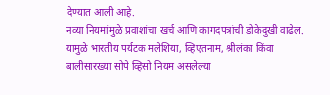देण्यात आली आहे.
नव्या नियमांमुळे प्रवाशांचा खर्च आणि कागदपत्रांची डोकेदुखी वाढेल. यामुळे भारतीय पर्यटक मलेशिया, व्हिएतनाम, श्रीलंका किंवा बालीसारख्या सोपे व्हिसो नियम असलेल्या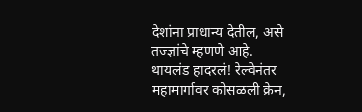देशांना प्राधान्य देतील, असे तज्ज्ञांचे म्हणणे आहे.
थायलंड हादरलं! रेल्वेनंतर महामार्गावर कोसळली क्रेन,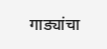गाड्यांचा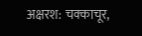अक्षरश: चक्काचूर,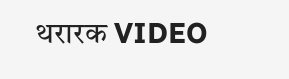थरारक VIDEO